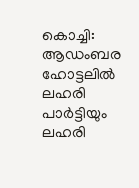കൊച്ചി: ആഡംബര ഹോട്ടലിൽ ലഹരി പാർട്ടിയും ലഹരി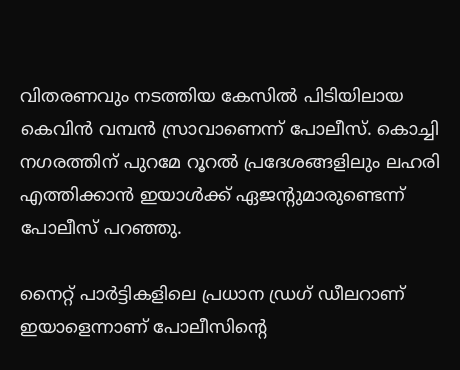വിതരണവും നടത്തിയ കേസിൽ പിടിയിലായ കെവിൻ വമ്പൻ സ്രാവാണെന്ന് പോലീസ്. കൊച്ചി നഗരത്തിന് പുറമേ റൂറല്‍ പ്രദേശങ്ങളിലും ലഹരി എത്തിക്കാന്‍ ഇയാള്‍ക്ക് ഏജന്‍റുമാരുണ്ടെന്ന് പോലീസ് പറഞ്ഞു.

നൈറ്റ് പാർട്ടികളിലെ പ്രധാന ഡ്രഗ് ഡീലറാണ് ഇയാളെന്നാണ് പോലീസിന്‍റെ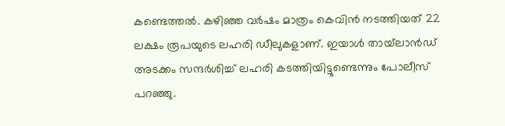കണ്ടെത്തൽ. കഴിഞ്ഞ വർഷം മാത്രം കെവിൻ നടത്തിയത് 22 ലക്ഷം രൂപയുടെ ലഹരി ഡീലുകളാണ്. ഇയാൾ തായ്‌‌ലാൻഡ് അടക്കം സന്ദർശിച്ച് ലഹരി കടത്തിയിട്ടുണ്ടെന്നും പോലീസ് പറഞ്ഞു.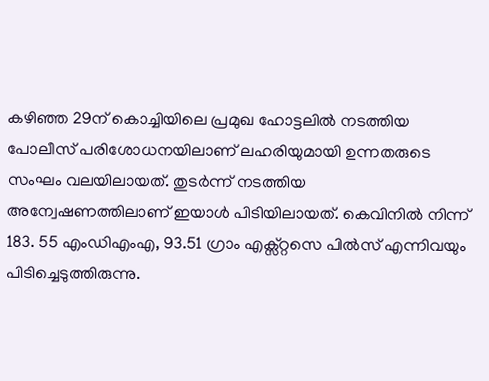കഴിഞ്ഞ 29ന് കൊച്ചിയിലെ പ്രമുഖ ഹോട്ടലിൽ നടത്തിയ പോലീസ് പരിശോധനയിലാണ് ലഹരിയുമായി ഉന്നതരുടെ സംഘം വലയിലായത്. തുടർന്ന് നടത്തിയ അന്വേഷണത്തിലാണ് ഇയാൾ പിടിയിലായത്. കെവിനിൽ നിന്ന് 183. 55 എംഡിഎംഎ, 93.51 ഗ്രാം എക്സ്റ്റസെ പിൽസ് എന്നിവയും പിടിച്ചെടുത്തിരുന്നു.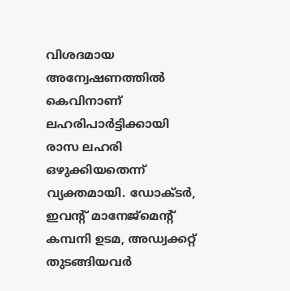വിശദമായ അന്വേഷണത്തിൽ കെവിനാണ് ലഹരിപാർട്ടിക്കായി രാസ ലഹരി ഒഴുക്കിയതെന്ന് വ്യക്തമായി. ഡോക്ടർ, ഇവന്‍റ് മാനേജ്മെന്‍റ് കമ്പനി ഉടമ, അഡ്വക്കറ്റ് തുടങ്ങിയവർ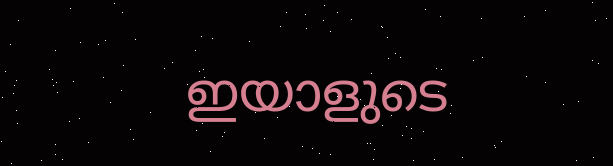ഇയാളുടെ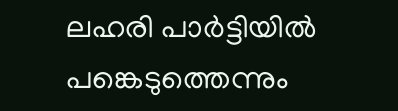ലഹരി പാർട്ടിയിൽ പങ്കെടുത്തെന്നും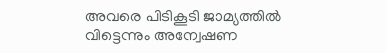അവരെ പിടികൂടി ജാമ്യത്തിൽ വിട്ടെന്നും അന്വേഷണ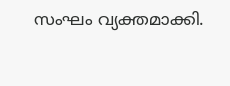സംഘം വ്യക്തമാക്കി.